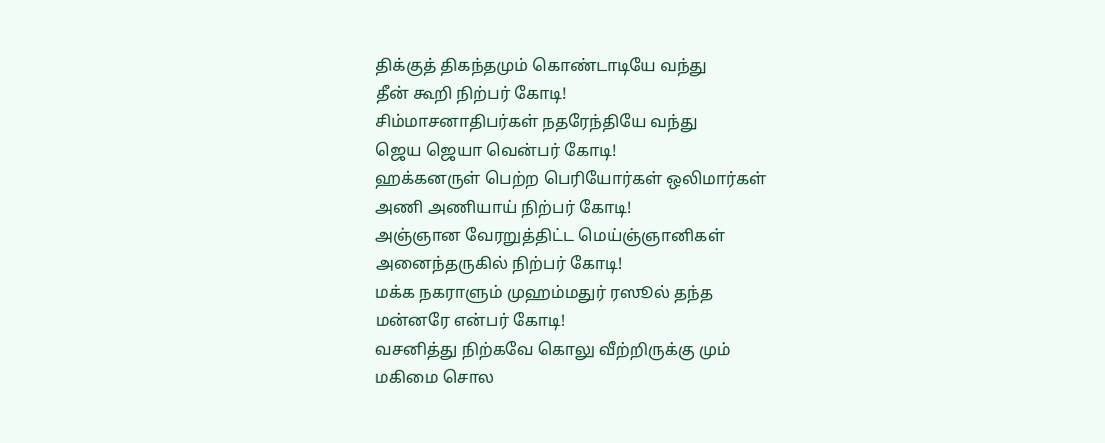திக்குத் திகந்தமும் கொண்டாடியே வந்து
தீன் கூறி நிற்பர் கோடி!
சிம்மாசனாதிபர்கள் நதரேந்தியே வந்து
ஜெய ஜெயா வென்பர் கோடி!
ஹக்கனருள் பெற்ற பெரியோர்கள் ஒலிமார்கள்
அணி அணியாய் நிற்பர் கோடி!
அஞ்ஞான வேரறுத்திட்ட மெய்ஞ்ஞானிகள்
அனைந்தருகில் நிற்பர் கோடி!
மக்க நகராளும் முஹம்மதுர் ரஸூல் தந்த
மன்னரே என்பர் கோடி!
வசனித்து நிற்கவே கொலு வீற்றிருக்கு மும்
மகிமை சொல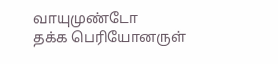வாயுமுண்டோ
தக்க பெரியோனருள்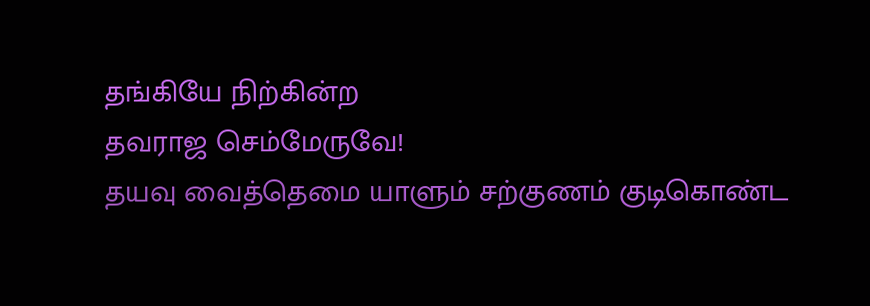தங்கியே நிற்கின்ற
தவராஜ செம்மேருவே!
தயவு வைத்தெமை யாளும் சற்குணம் குடிகொண்ட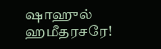ஷாஹுல் ஹமீதரசரே!